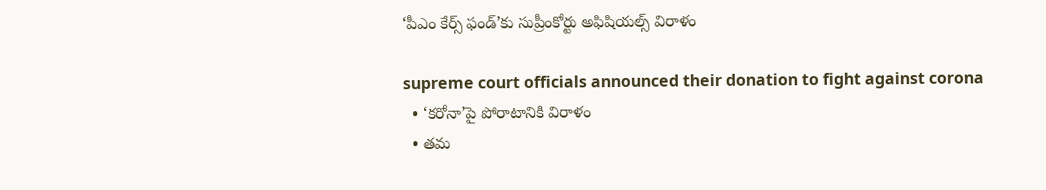‘పీఎం కేర్స్ ఫండ్’కు సుప్రీంకోర్టు అఫిషియల్స్ విరాళం

supreme court officials announced their donation to fight against corona
  • ‘కరోనా’పై పోరాటానికి విరాళం
  • తమ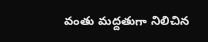వంతు మద్దతుగా నిలిచిన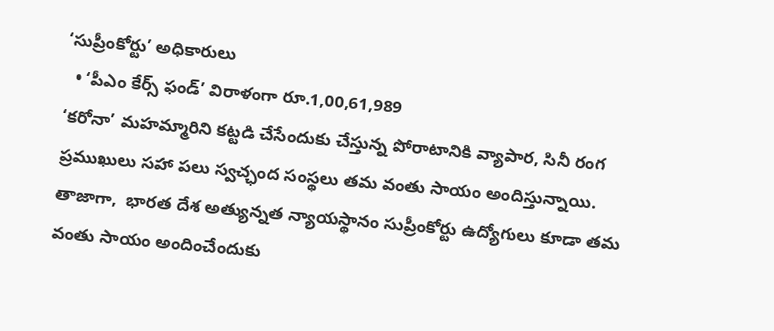‘సుప్రీంకోర్టు’ అధికారులు
  • ‘పీఎం కేర్స్ ఫండ్’ విరాళంగా రూ.1,00,61,989
‘కరోనా’ మహమ్మారిని కట్టడి చేసేందుకు చేస్తున్న పోరాటానికి వ్యాపార, సినీ రంగ ప్రముఖులు సహా పలు స్వచ్ఛంద సంస్థలు తమ వంతు సాయం అందిస్తున్నాయి. తాజాగా,  భారత దేశ అత్యున్నత న్యాయస్థానం సుప్రీంకోర్టు ఉద్యోగులు కూడా తమ వంతు సాయం అందించేందుకు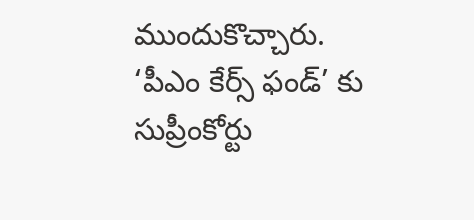ముందుకొచ్చారు. ‘పీఎం కేర్స్ ఫండ్’ కు సుప్రీంకోర్టు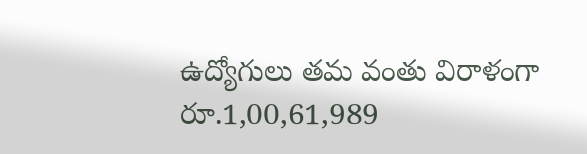ఉద్యోగులు తమ వంతు విరాళంగా రూ.1,00,61,989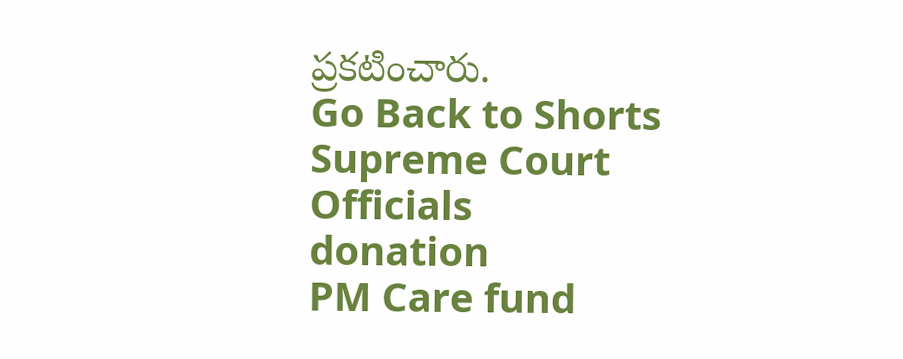ప్రకటించారు.
Go Back to Shorts
Supreme Court
Officials
donation
PM Care fund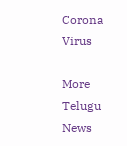Corona Virus

More Telugu News